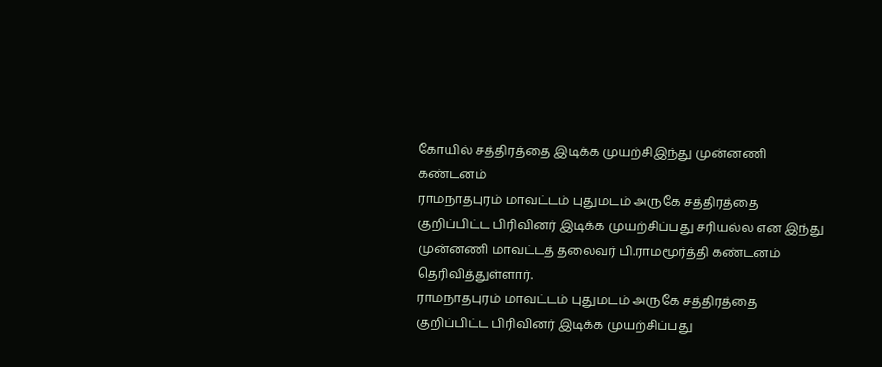கோயில் சத்திரத்தை இடிக்க முயற்சிஇந்து முன்னணி கண்டனம்
ராமநாதபுரம் மாவட்டம் புதுமடம் அருகே சத்திரத்தை குறிப்பிட்ட பிரிவினர் இடிக்க முயற்சிப்பது சரியல்ல என இந்து முன்னணி மாவட்டத் தலைவர் பி.ராமமூர்த்தி கண்டனம் தெரிவித்துள்ளார்.
ராமநாதபுரம் மாவட்டம் புதுமடம் அருகே சத்திரத்தை குறிப்பிட்ட பிரிவினர் இடிக்க முயற்சிப்பது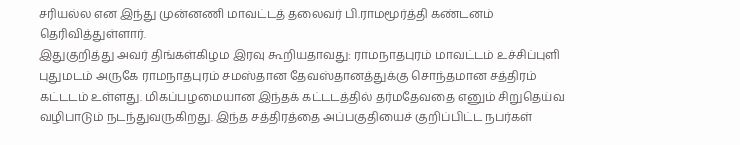சரியல்ல என இந்து முன்னணி மாவட்டத் தலைவர் பி.ராமமூர்த்தி கண்டனம் தெரிவித்துள்ளார்.
இதுகுறித்து அவர் திங்கள்கிழம இரவு கூறியதாவது: ராமநாதபுரம் மாவட்டம் உச்சிப்புளி புதுமடம் அருகே ராமநாதபுரம் சமஸ்தான தேவஸ்தானத்துக்கு சொந்தமான சத்திரம் கட்டடம் உள்ளது. மிகப்பழமையான இந்தக் கட்டடத்தில் தர்மதேவதை எனும் சிறுதெய்வ வழிபாடும் நடந்துவருகிறது. இந்த சத்திரத்தை அப்பகுதியைச் குறிப்பிட்ட நபர்கள்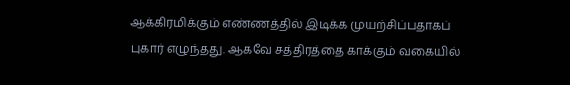ஆக்கிரமிக்கும் எண்ணத்தில் இடிக்க முயற்சிப்பதாகப் புகார் எழுந்தது. ஆகவே சத்திரத்தை காக்கும் வகையில்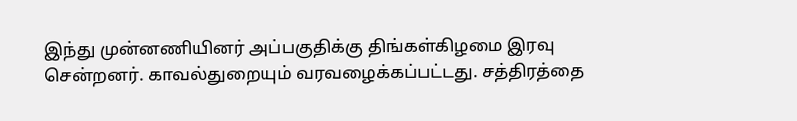இந்து முன்னணியினர் அப்பகுதிக்கு திங்கள்கிழமை இரவு சென்றனர். காவல்துறையும் வரவழைக்கப்பட்டது. சத்திரத்தை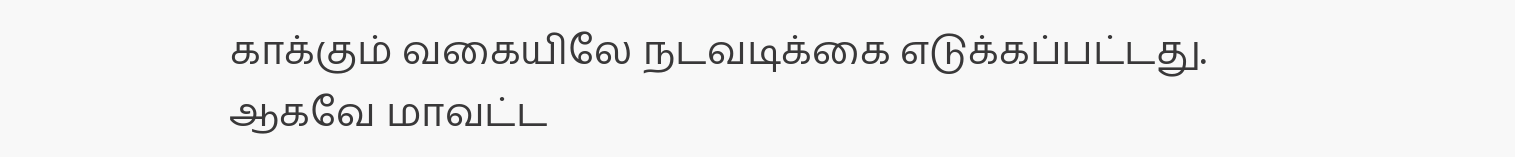காக்கும் வகையிலே நடவடிக்கை எடுக்கப்பட்டது. ஆகவே மாவட்ட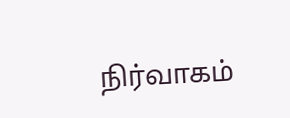நிர்வாகம்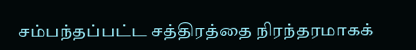சம்பந்தப்பட்ட சத்திரத்தை நிரந்தரமாகக்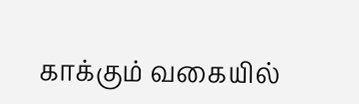காக்கும் வகையில்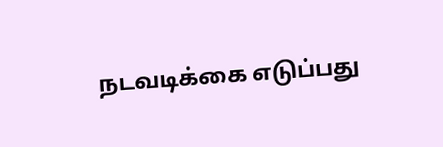நடவடிக்கை எடுப்பது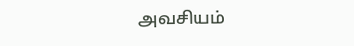அவசியம்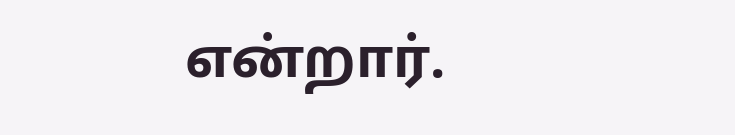என்றார்.